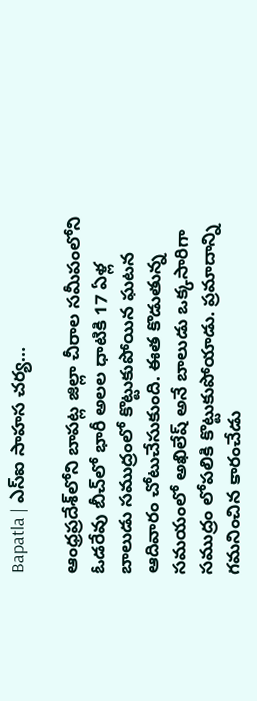Bapatla | ఎస్ఐ సాహస చర్య…

ఆంధ్రప్రదేశ్‌లోని బాపట్ల జిల్లా చీరాల సమీపంలోని ఓడరేవు బీచ్‌లో భారీ అలల ధాటికి 17 ఏళ్ల బాలుడు సముద్రంలో కొట్టుకుపోయిన ఘటన ఆదివారం చోటుచేసుకుంది. ఈత కొడుతున్న సమయంలో అఖిలేష్ అనే బాలుడు ఒక్కసారిగా సముద్రం లోపలికి కొట్టుకుపోయాడు. ప్రమాదాన్ని గమనించిన కారంచేడు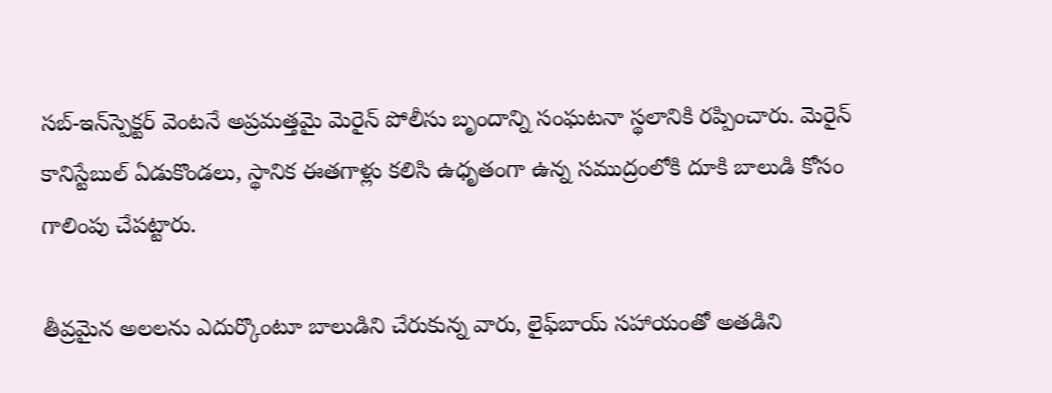సబ్-ఇన్‌స్పెక్టర్ వెంటనే అప్రమత్తమై మెరైన్ పోలీసు బృందాన్ని సంఘటనా స్థలానికి రప్పించారు. మెరైన్ కానిస్టేబుల్ ఏడుకొండలు, స్థానిక ఈతగాళ్లు కలిసి ఉధృతంగా ఉన్న సముద్రంలోకి దూకి బాలుడి కోసం గాలింపు చేపట్టారు.

తీవ్రమైన అలలను ఎదుర్కొంటూ బాలుడిని చేరుకున్న వారు, లైఫ్‌బాయ్ సహాయంతో అతడిని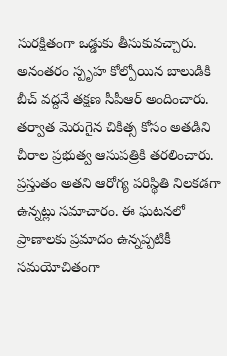సురక్షితంగా ఒడ్డుకు తీసుకువచ్చారు. అనంతరం స్పృహ కోల్పోయిన బాలుడికి బీచ్ వద్దనే తక్షణ సీపీఆర్ అందించారు. తర్వాత మెరుగైన చికిత్స కోసం అతడిని చీరాల ప్రభుత్వ ఆసుపత్రికి తరలించారు. ప్రస్తుతం అతని ఆరోగ్య పరిస్థితి నిలకడగా ఉన్నట్లు సమాచారం. ఈ ఘటనలో ప్రాణాలకు ప్రమాదం ఉన్నప్పటికీ సమయోచితంగా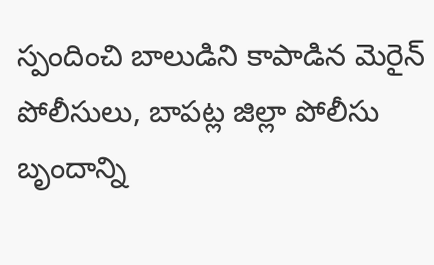స్పందించి బాలుడిని కాపాడిన మెరైన్ పోలీసులు, బాపట్ల జిల్లా పోలీసు బృందాన్ని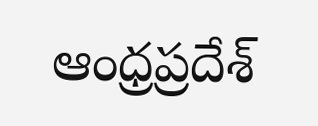ఆంధ్రప్రదేశ్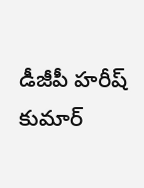డీజీపీ హరీష్ కుమార్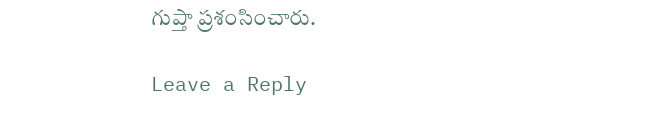గుప్తా ప్రశంసించారు.

Leave a Reply